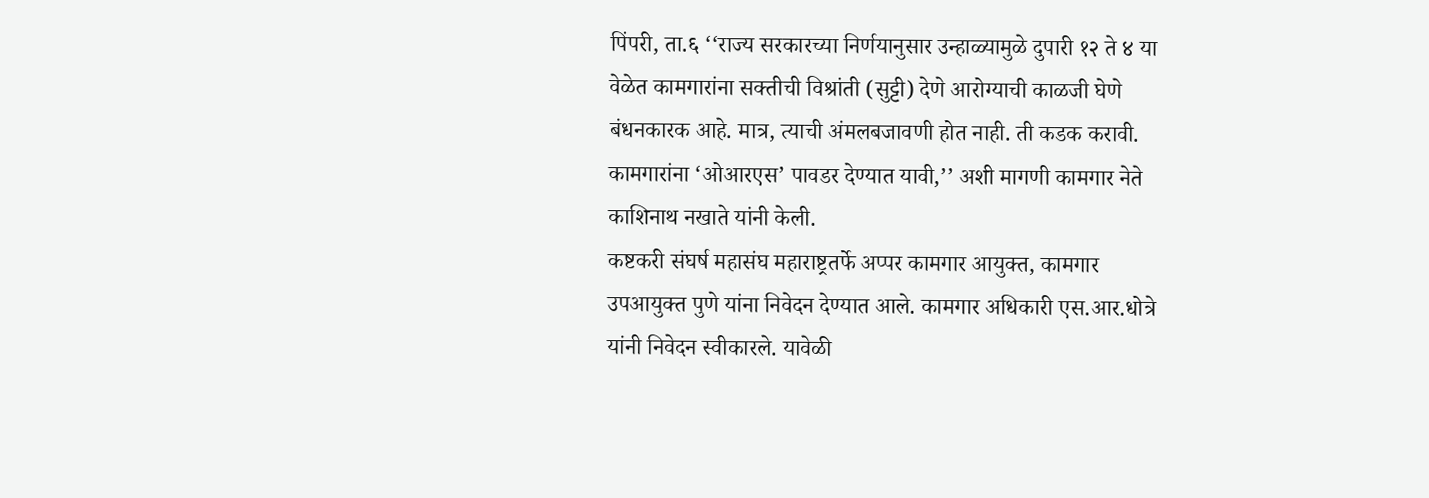पिंपरी, ता.६ ‘‘राज्य सरकारच्या निर्णयानुसार उन्हाळ्यामुळे दुपारी १२ ते ४ या वेळेत कामगारांना सक्तीची विश्रांती (सुट्टी) देणे आरोग्याची काळजी घेणे बंधनकारक आहे. मात्र, त्याची अंमलबजावणी होत नाही. ती कडक करावी. कामगारांना ‘ओआरएस’ पावडर देण्यात यावी,’’ अशी मागणी कामगार नेते काशिनाथ नखाते यांनी केली.
कष्टकरी संघर्ष महासंघ महाराष्ट्रतर्फे अप्पर कामगार आयुक्त, कामगार उपआयुक्त पुणे यांना निवेदन देण्यात आले. कामगार अधिकारी एस.आर.धोत्रे यांनी निवेदन स्वीकारले. यावेळी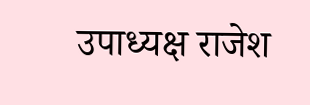उपाध्यक्ष राजेश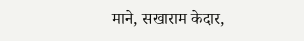माने, सखाराम केदार,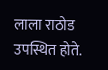लाला राठोड उपस्थित होते.